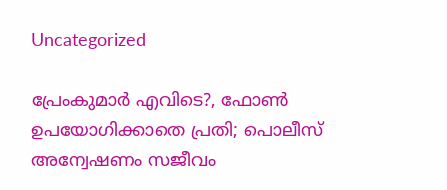Uncategorized

പ്രേംകുമാര്‍ എവിടെ?, ഫോണ്‍ ഉപയോഗിക്കാതെ പ്രതി; പൊലീസ് അന്വേഷണം സജീവം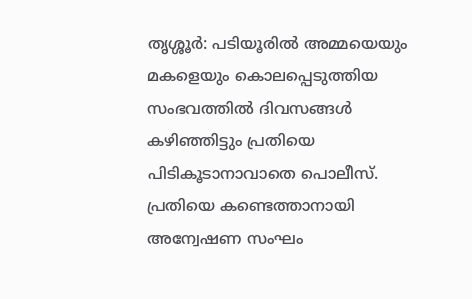തൃശ്ശൂര്‍: പടിയൂരില്‍ അമ്മയെയും മകളെയും കൊലപ്പെടുത്തിയ സംഭവത്തില്‍ ദിവസങ്ങള്‍ കഴിഞ്ഞിട്ടും പ്രതിയെ പിടികൂടാനാവാതെ പൊലീസ്. പ്രതിയെ കണ്ടെത്താനായി അന്വേഷണ സംഘം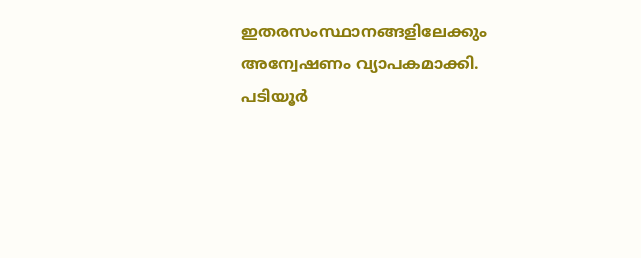ഇതരസംസ്ഥാനങ്ങളിലേക്കും അന്വേഷണം വ്യാപകമാക്കി. പടിയൂര്‍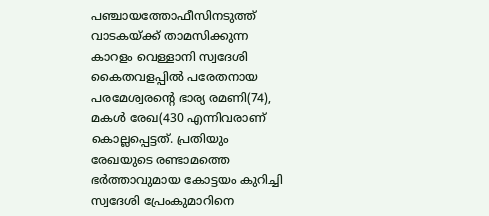പഞ്ചായത്തോഫീസിനടുത്ത് വാടകയ്ക്ക് താമസിക്കുന്ന കാറളം വെള്ളാനി സ്വദേശി കൈതവളപ്പില്‍ പരേതനായ പരമേശ്വരന്റെ ഭാര്യ രമണി(74), മകള്‍ രേഖ(430 എന്നിവരാണ് കൊല്ലപ്പെട്ടത്. പ്രതിയും രേഖയുടെ രണ്ടാമത്തെ ഭര്‍ത്താവുമായ കോട്ടയം കുറിച്ചി സ്വദേശി പ്രേംകുമാറിനെ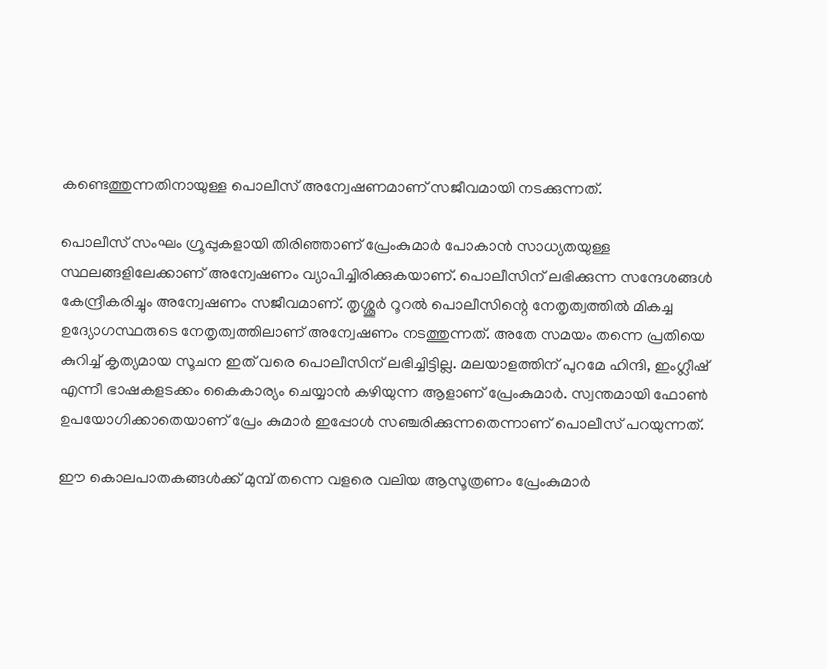കണ്ടെത്തുന്നതിനായുള്ള പൊലീസ് അന്വേഷണമാണ് സജീവമായി നടക്കുന്നത്.

പൊലീസ് സംഘം ഗ്രൂപ്പുകളായി തിരിഞ്ഞാണ് പ്രേംകുമാര്‍ പോകാന്‍ സാധ്യതയുള്ള സ്ഥലങ്ങളിലേക്കാണ് അന്വേഷണം വ്യാപിച്ചിരിക്കുകയാണ്. പൊലീസിന് ലഭിക്കുന്ന സന്ദേശങ്ങള്‍ കേന്ദ്രീകരിച്ചും അന്വേഷണം സജീവമാണ്. തൃശ്ശൂര്‍ റൂറല്‍ പൊലീസിന്റെ നേതൃത്വത്തില്‍ മികച്ച ഉദ്യോഗസ്ഥരുടെ നേതൃത്വത്തിലാണ് അന്വേഷണം നടത്തുന്നത്. അതേ സമയം തന്നെ പ്രതിയെ കുറിച്ച് കൃത്യമായ സൂചന ഇത് വരെ പൊലീസിന് ലഭിച്ചിട്ടില്ല. മലയാളത്തിന് പുറമേ ഹിന്ദി, ഇംഗ്ലീഷ് എന്നീ ഭാഷകളടക്കം കൈകാര്യം ചെയ്യാന്‍ കഴിയുന്ന ആളാണ് പ്രേംകുമാര്‍. സ്വന്തമായി ഫോണ്‍ ഉപയോഗിക്കാതെയാണ് പ്രേം കുമാര്‍ ഇപ്പോള്‍ സഞ്ചരിക്കുന്നതെന്നാണ് പൊലീസ് പറയുന്നത്.

ഈ കൊലപാതകങ്ങള്‍ക്ക് മുമ്പ് തന്നെ വളരെ വലിയ ആസൂത്രണം പ്രേംകുമാര്‍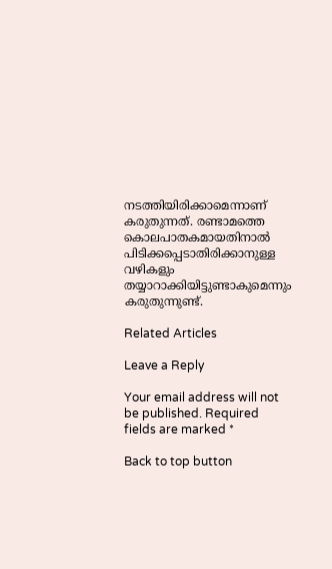നടത്തിയിരിക്കാമെന്നാണ് കരുതുന്നത്. രണ്ടാമത്തെ കൊലപാതകമായതിനാല്‍ പിടിക്കപ്പെടാതിരിക്കാനുള്ള വഴികളും തയ്യാറാക്കിയിട്ടുണ്ടാകുമെന്നും കരുതുന്നുണ്ട്.

Related Articles

Leave a Reply

Your email address will not be published. Required fields are marked *

Back to top button